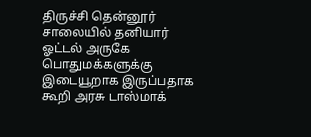திருச்சி தென்னூர் சாலையில் தனியார் ஓட்டல் அருகே பொதுமக்களுக்கு இடையூறாக இருப்பதாக கூறி அரசு டாஸ்மாக்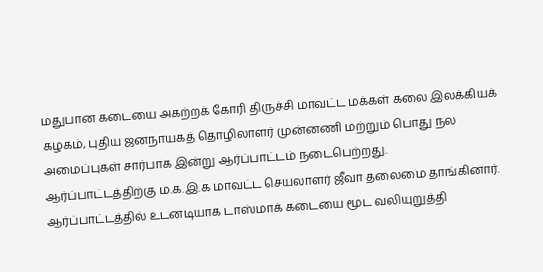மதுபான கடையை அகற்றக் கோரி திருச்சி மாவட்ட மக்கள் கலை இலக்கியக் கழகம், புதிய ஜனநாயகத் தொழிலாளர் முன்னணி மற்றும் பொது நல அமைப்புகள் சார்பாக இன்று ஆர்ப்பாட்டம் நடைபெற்றது.
ஆர்ப்பாட்டத்திற்கு ம.க.இ.க மாவட்ட செயலாளர் ஜீவா தலைமை தாங்கினார்.
ஆர்ப்பாட்டத்தில் உடனடியாக டாஸ்மாக் கடையை மூட வலியுறுத்தி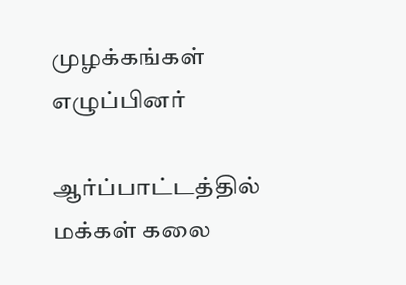முழக்கங்கள் எழுப்பினர்

ஆர்ப்பாட்டத்தில் மக்கள் கலை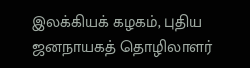இலக்கியக் கழகம், புதிய ஜனநாயகத் தொழிலாளர்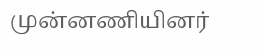முன்னணியினர்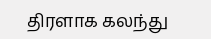திரளாக கலந்து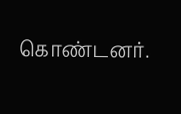கொண்டனர்.